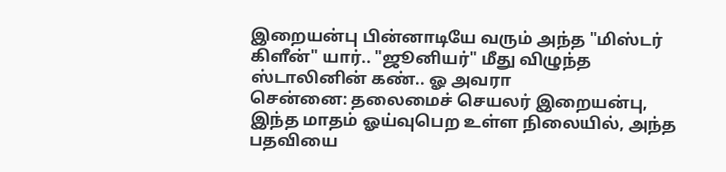இறையன்பு பின்னாடியே வரும் அந்த "மிஸ்டர் கிளீன்" யார்.. "ஜூனியர்" மீது விழுந்த ஸ்டாலினின் கண்.. ஓ அவரா
சென்னை: தலைமைச் செயலர் இறையன்பு, இந்த மாதம் ஓய்வுபெற உள்ள நிலையில், அந்த பதவியை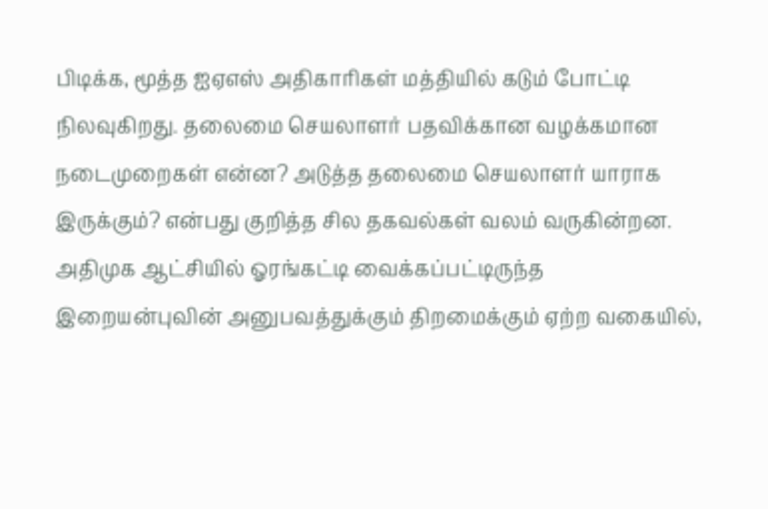பிடிக்க, மூத்த ஐஏஎஸ் அதிகாரிகள் மத்தியில் கடும் போட்டி நிலவுகிறது. தலைமை செயலாளர் பதவிக்கான வழக்கமான நடைமுறைகள் என்ன? அடுத்த தலைமை செயலாளர் யாராக இருக்கும்? என்பது குறித்த சில தகவல்கள் வலம் வருகின்றன.
அதிமுக ஆட்சியில் ஓரங்கட்டி வைக்கப்பட்டிருந்த இறையன்புவின் அனுபவத்துக்கும் திறமைக்கும் ஏற்ற வகையில்,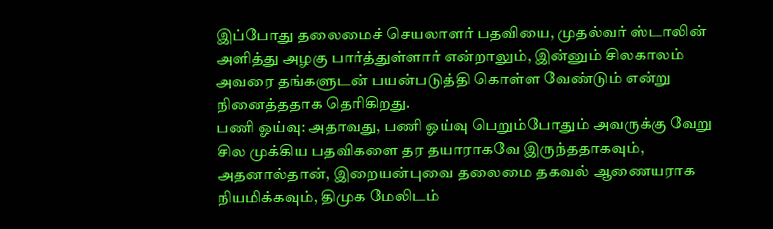இப்போது தலைமைச் செயலாளர் பதவியை, முதல்வர் ஸ்டாலின் அளித்து அழகு பார்த்துள்ளார் என்றாலும், இன்னும் சிலகாலம் அவரை தங்களுடன் பயன்படுத்தி கொள்ள வேண்டும் என்று நினைத்ததாக தெரிகிறது.
பணி ஓய்வு: அதாவது, பணி ஓய்வு பெறும்போதும் அவருக்கு வேறு சில முக்கிய பதவிகளை தர தயாராகவே இருந்ததாகவும், அதனால்தான், இறையன்புவை தலைமை தகவல் ஆணையராக நியமிக்கவும், திமுக மேலிடம்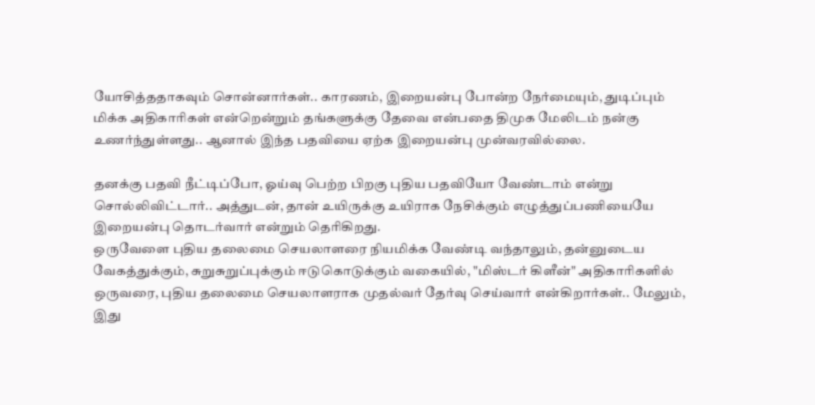யோசித்ததாகவும் சொன்னார்கள்.. காரணம், இறையன்பு போன்ற நேர்மையும், துடிப்பும் மிக்க அதிகாரிகள் என்றென்றும் தங்களுக்கு தேவை என்பதை திமுக மேலிடம் நன்கு உணர்ந்துள்ளது.. ஆனால் இந்த பதவியை ஏற்க இறையன்பு முன்வரவில்லை.

தனக்கு பதவி நீட்டிப்போ, ஓய்வு பெற்ற பிறகு புதிய பதவியோ வேண்டாம் என்று சொல்லிவிட்டார்.. அத்துடன், தான் உயிருக்கு உயிராக நேசிக்கும் எழுத்துப்பணியையே இறையன்பு தொடர்வார் என்றும் தெரிகிறது.
ஒருவேளை புதிய தலைமை செயலாளரை நியமிக்க வேண்டி வந்தாலும், தன்னுடைய வேகத்துக்கும், சுறுசுறுப்புக்கும் ஈடுகொடுக்கும் வகையில், "மிஸ்டர் கிளீன்" அதிகாரிகளில் ஒருவரை, புதிய தலைமை செயலாளராக முதல்வர் தேர்வு செய்வார் என்கிறார்கள்.. மேலும், இது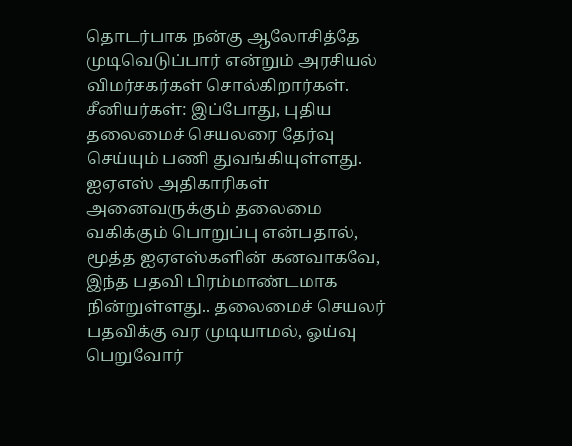தொடர்பாக நன்கு ஆலோசித்தே முடிவெடுப்பார் என்றும் அரசியல் விமர்சகர்கள் சொல்கிறார்கள்.
சீனியர்கள்: இப்போது, புதிய தலைமைச் செயலரை தேர்வு செய்யும் பணி துவங்கியுள்ளது. ஐஏஎஸ் அதிகாரிகள் அனைவருக்கும் தலைமை வகிக்கும் பொறுப்பு என்பதால், மூத்த ஐஏஎஸ்களின் கனவாகவே, இந்த பதவி பிரம்மாண்டமாக நின்றுள்ளது.. தலைமைச் செயலர் பதவிக்கு வர முடியாமல், ஓய்வு பெறுவோர்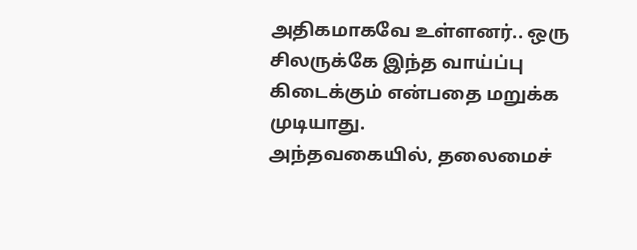அதிகமாகவே உள்ளனர்.. ஒரு சிலருக்கே இந்த வாய்ப்பு கிடைக்கும் என்பதை மறுக்க முடியாது.
அந்தவகையில், தலைமைச்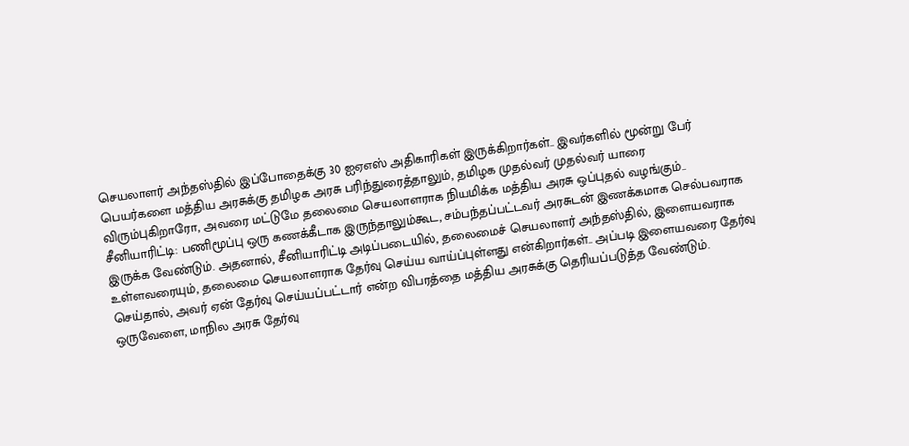செயலாளர் அந்தஸ்தில் இப்போதைக்கு 30 ஐஏஎஸ் அதிகாரிகள் இருக்கிறார்கள்.. இவர்களில் மூன்று பேர் பெயர்களை மத்திய அரசுக்கு தமிழக அரசு பரிந்துரைத்தாலும், தமிழக முதல்வர் முதல்வர் யாரை விரும்புகிறாரோ, அவரை மட்டுமே தலைமை செயலாளராக நியமிக்க மத்திய அரசு ஒப்புதல் வழங்கும்..
சீனியாரிட்டி: பணிமூப்பு ஒரு கணக்கீடாக இருந்தாலும்கூட, சம்பந்தப்பட்டவர் அரசுடன் இணக்கமாக செல்பவராக இருக்க வேண்டும். அதனால், சீனியாரிட்டி அடிப்படையில், தலைமைச் செயலாளர் அந்தஸ்தில், இளையவராக உள்ளவரையும், தலைமை செயலாளராக தேர்வு செய்ய வாய்ப்புள்ளது என்கிறார்கள்.. அப்படி இளையவரை தேர்வு செய்தால், அவர் ஏன் தேர்வு செய்யப்பட்டார் என்ற விபரத்தை மத்திய அரசுக்கு தெரியப்படுத்த வேண்டும்.
ஒருவேளை, மாநில அரசு தேர்வு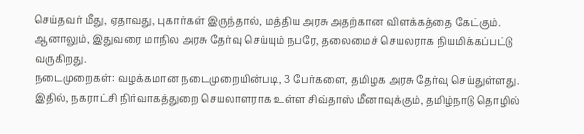செய்தவர் மீது, ஏதாவது, புகார்கள் இருந்தால், மத்திய அரசு அதற்கான விளக்கத்தை கேட்கும். ஆனாலும், இதுவரை மாநில அரசு தேர்வு செய்யும் நபரே, தலைமைச் செயலராக நியமிக்கப்பட்டு வருகிறது.
நடைமுறைகள்: வழக்கமான நடைமுறையின்படி, 3 பேர்களை, தமிழக அரசு தேர்வு செய்துள்ளது. இதில், நகராட்சி நிர்வாகத்துறை செயலாளராக உள்ள சிவ்தாஸ் மீனாவுக்கும், தமிழ்நாடு தொழில்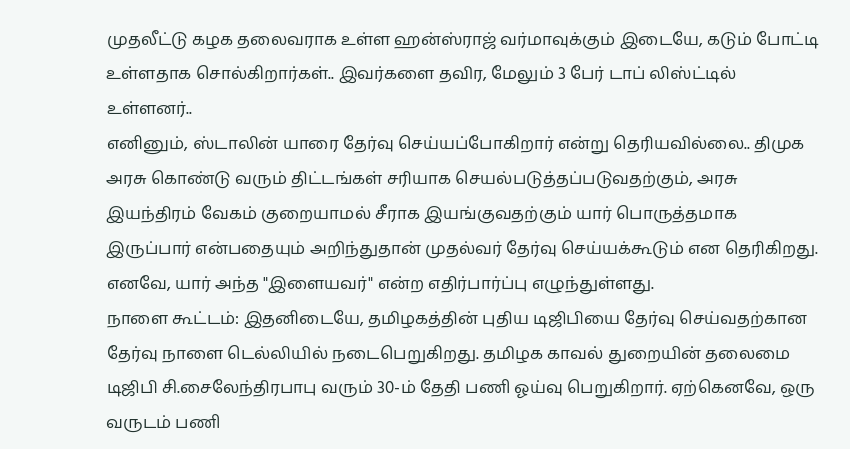முதலீட்டு கழக தலைவராக உள்ள ஹன்ஸ்ராஜ் வர்மாவுக்கும் இடையே, கடும் போட்டி உள்ளதாக சொல்கிறார்கள்.. இவர்களை தவிர, மேலும் 3 பேர் டாப் லிஸ்ட்டில் உள்ளனர்..
எனினும், ஸ்டாலின் யாரை தேர்வு செய்யப்போகிறார் என்று தெரியவில்லை.. திமுக அரசு கொண்டு வரும் திட்டங்கள் சரியாக செயல்படுத்தப்படுவதற்கும், அரசு இயந்திரம் வேகம் குறையாமல் சீராக இயங்குவதற்கும் யார் பொருத்தமாக இருப்பார் என்பதையும் அறிந்துதான் முதல்வர் தேர்வு செய்யக்கூடும் என தெரிகிறது. எனவே, யார் அந்த "இளையவர்" என்ற எதிர்பார்ப்பு எழுந்துள்ளது.
நாளை கூட்டம்: இதனிடையே, தமிழகத்தின் புதிய டிஜிபியை தேர்வு செய்வதற்கான தேர்வு நாளை டெல்லியில் நடைபெறுகிறது. தமிழக காவல் துறையின் தலைமை டிஜிபி சி.சைலேந்திரபாபு வரும் 30-ம் தேதி பணி ஓய்வு பெறுகிறார். ஏற்கெனவே, ஒரு வருடம் பணி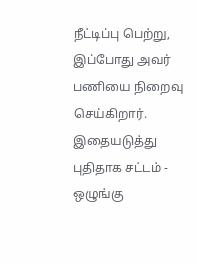நீட்டிப்பு பெற்று, இப்போது அவர் பணியை நிறைவு செய்கிறார். இதையடுத்து புதிதாக சட்டம் - ஒழுங்கு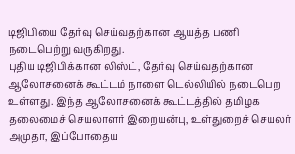டிஜிபியை தேர்வு செய்வதற்கான ஆயத்த பணி நடைபெற்று வருகிறது.
புதிய டிஜிபிக்கான லிஸ்ட், தேர்வு செய்வதற்கான ஆலோசனைக் கூட்டம் நாளை டெல்லியில் நடைபெற உள்ளது. இந்த ஆலோசனைக் கூட்டத்தில் தமிழக தலைமைச் செயலாளர் இறையன்பு, உள்துறைச் செயலர் அமுதா, இப்போதைய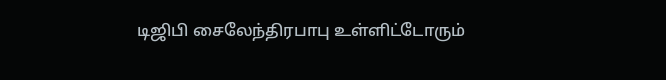டிஜிபி சைலேந்திரபாபு உள்ளிட்டோரும்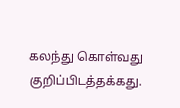கலந்து கொள்வது குறிப்பிடத்தக்கது.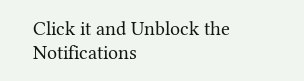Click it and Unblock the Notifications